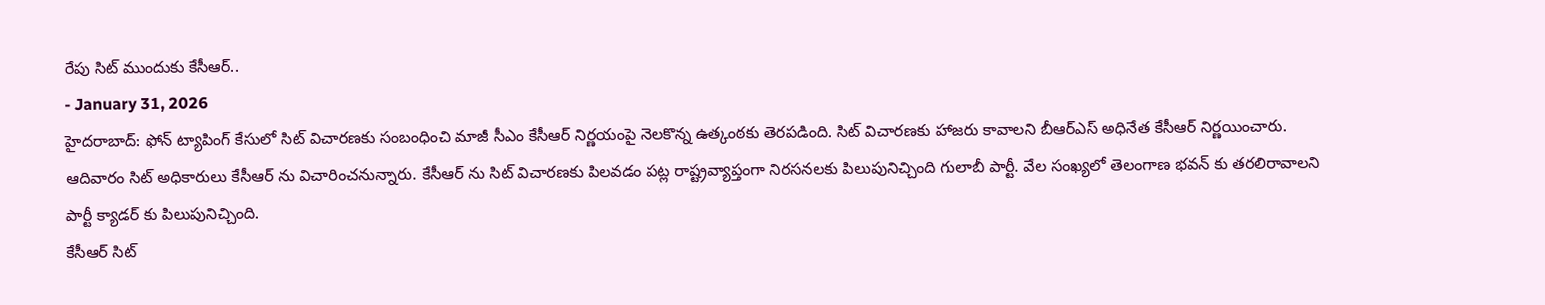రేపు సిట్ ముందుకు కేసీఆర్..
- January 31, 2026
హైదరాబాద్: ఫోన్ ట్యాపింగ్ కేసులో సిట్ విచారణకు సంబంధించి మాజీ సీఎం కేసీఆర్ నిర్ణయంపై నెలకొన్న ఉత్కంఠకు తెరపడింది. సిట్ విచారణకు హాజరు కావాలని బీఆర్ఎస్ అధినేత కేసీఆర్ నిర్ణయించారు. ఆదివారం సిట్ అధికారులు కేసీఆర్ ను విచారించనున్నారు. కేసీఆర్ ను సిట్ విచారణకు పిలవడం పట్ల రాష్ట్రవ్యాప్తంగా నిరసనలకు పిలుపునిచ్చింది గులాబీ పార్టీ. వేల సంఖ్యలో తెలంగాణ భవన్ కు తరలిరావాలని పార్టీ క్యాడర్ కు పిలుపునిచ్చింది.
కేసీఆర్ సిట్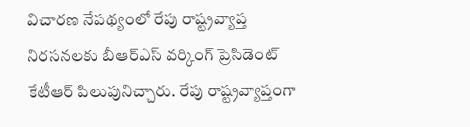విచారణ నేపథ్యంలో రేపు రాష్ట్రవ్యాప్త నిరసనలకు బీఆర్ఎస్ వర్కింగ్ ప్రెసిడెంట్ కేటీఆర్ పిలుపునిచ్చారు. రేపు రాష్ట్రవ్యాప్తంగా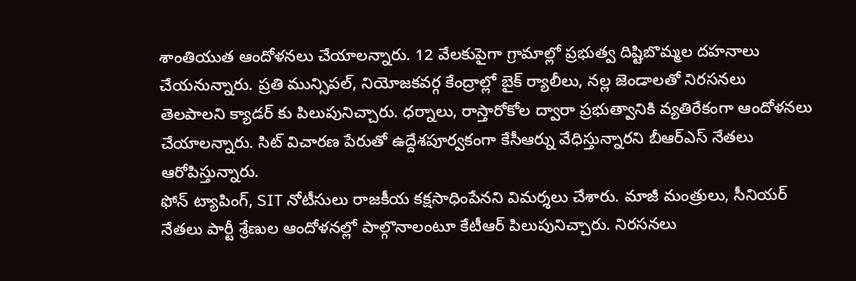శాంతియుత ఆందోళనలు చేయాలన్నారు. 12 వేలకుపైగా గ్రామాల్లో ప్రభుత్వ దిష్టిబొమ్మల దహనాలు చేయనున్నారు. ప్రతి మున్సిపల్, నియోజకవర్గ కేంద్రాల్లో బైక్ ర్యాలీలు, నల్ల జెండాలతో నిరసనలు తెలపాలని క్యాడర్ కు పిలుపునిచ్చారు. ధర్నాలు, రాస్తారోకోల ద్వారా ప్రభుత్వానికి వ్యతిరేకంగా ఆందోళనలు చేయాలన్నారు. సిట్ విచారణ పేరుతో ఉద్దేశపూర్వకంగా కేసీఆర్ను వేధిస్తున్నారని బీఆర్ఎస్ నేతలు ఆరోపిస్తున్నారు.
ఫోన్ ట్యాపింగ్, SIT నోటీసులు రాజకీయ కక్షసాధింపేనని విమర్శలు చేశారు. మాజీ మంత్రులు, సీనియర్ నేతలు పార్టీ శ్రేణుల ఆందోళనల్లో పాల్గొనాలంటూ కేటీఆర్ పిలుపునిచ్చారు. నిరసనలు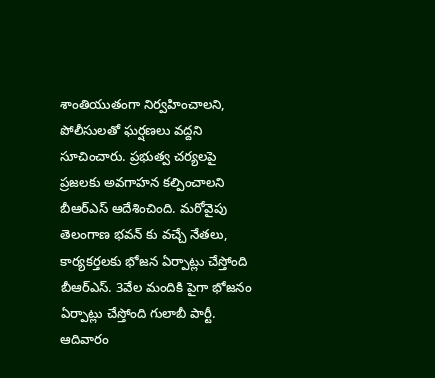శాంతియుతంగా నిర్వహించాలని, పోలీసులతో ఘర్షణలు వద్దని సూచించారు. ప్రభుత్వ చర్యలపై ప్రజలకు అవగాహన కల్పించాలని బీఆర్ఎస్ ఆదేశించింది. మరోవైపు తెలంగాణ భవన్ కు వచ్చే నేతలు, కార్యకర్తలకు భోజన ఏర్పాట్లు చేస్తోంది బీఆర్ఎస్. 3వేల మందికి పైగా భోజనం ఏర్పాట్లు చేస్తోంది గులాబీ పార్టీ.
ఆదివారం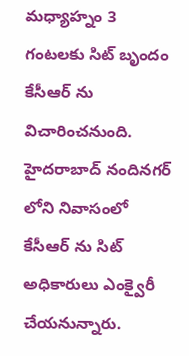మధ్యాహ్నం 3 గంటలకు సిట్ బృందం కేసీఆర్ ను విచారించనుంది. హైదరాబాద్ నందినగర్ లోని నివాసంలో కేసీఆర్ ను సిట్ అధికారులు ఎంక్వైరీ చేయనున్నారు.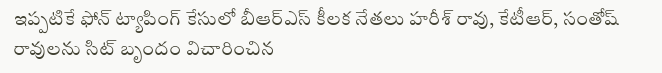ఇప్పటికే ఫోన్ ట్యాపింగ్ కేసులో బీఆర్ఎస్ కీలక నేతలు హరీశ్ రావు, కేటీఆర్, సంతోష్ రావులను సిట్ బృందం విచారించిన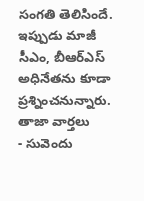సంగతి తెలిసిందే. ఇప్పుడు మాజీ సీఎం, బీఆర్ఎస్ అధినేతను కూడా ప్రశ్నించనున్నారు.
తాజా వార్తలు
- సువెందు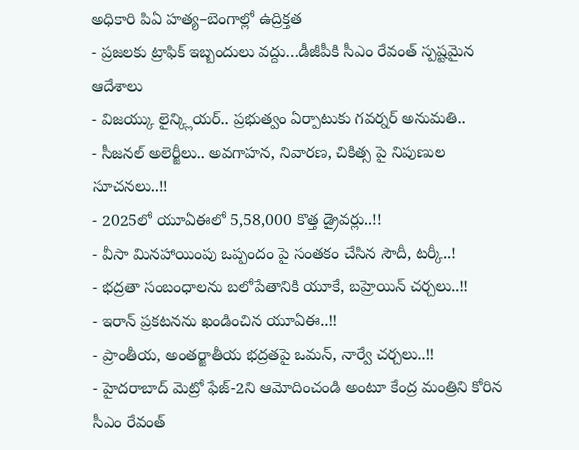అధికారి పిఏ హత్య–బెంగాల్లో ఉద్రిక్తత
- ప్రజలకు ట్రాఫిక్ ఇబ్బందులు వద్దు…డీజీపీకి సీఎం రేవంత్ స్పష్టమైన ఆదేశాలు
- విజయ్కు లైన్క్లియర్.. ప్రభుత్వం ఏర్పాటుకు గవర్నర్ అనుమతి..
- సీజనల్ అలెర్జీలు.. అవగాహన, నివారణ, చికిత్స పై నిపుణుల సూచనలు..!!
- 2025లో యూఏఈలో 5,58,000 కొత్త డ్రైవర్లు..!!
- వీసా మినహాయింపు ఒప్పందం పై సంతకం చేసిన సౌదీ, టర్కీ..!
- భద్రతా సంబంధాలను బలోపేతానికి యూకే, బహ్రెయిన్ చర్చలు..!!
- ఇరాన్ ప్రకటనను ఖండించిన యూఏఈ..!!
- ప్రాంతీయ, అంతర్జాతీయ భద్రతపై ఒమన్, నార్వే చర్చలు..!!
- హైదరాబాద్ మెట్రో ఫేజ్-2ని ఆమోదించండి అంటూ కేంద్ర మంత్రిని కోరిన సీఎం రేవంత్